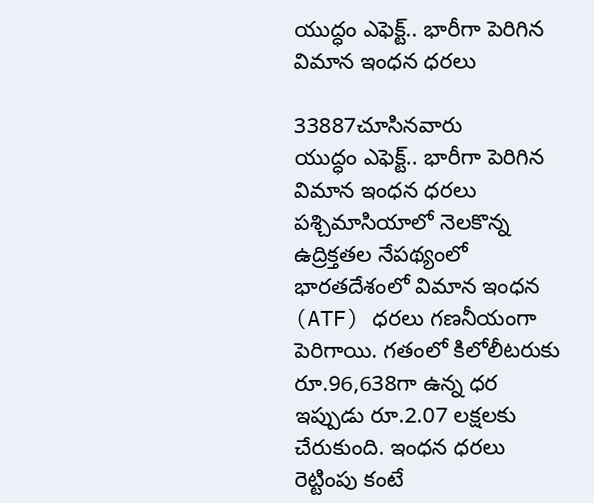యుద్ధం ఎఫెక్ట్.. భారీగా పెరిగిన విమాన ఇంధన ధరలు

33887చూసినవారు
యుద్ధం ఎఫెక్ట్.. భారీగా పెరిగిన విమాన ఇంధన ధరలు
పశ్చిమాసియాలో నెలకొన్న ఉద్రిక్తతల నేపథ్యంలో భారతదేశంలో విమాన ఇంధన (ATF) ధరలు గణనీయంగా పెరిగాయి. గతంలో కిలోలీటరుకు రూ.96,638గా ఉన్న ధర ఇప్పుడు రూ.2.07 లక్షలకు చేరుకుంది. ఇంధన ధరలు రెట్టింపు కంటే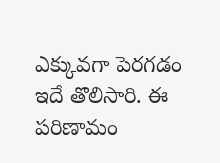ఎక్కువగా పెరగడం ఇదే తొలిసారి. ఈ పరిణామం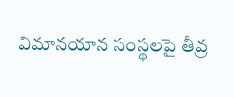విమానయాన సంస్థలపై తీవ్ర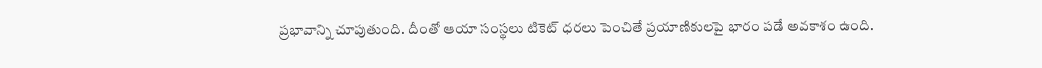ప్రభావాన్ని చూపుతుంది. దీంతో ఆయా సంస్థలు టికెట్ ధరలు పెంచితే ప్రయాణికులపై భారం పడే అవకాశం ఉంది.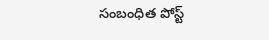సంబంధిత పోస్ట్